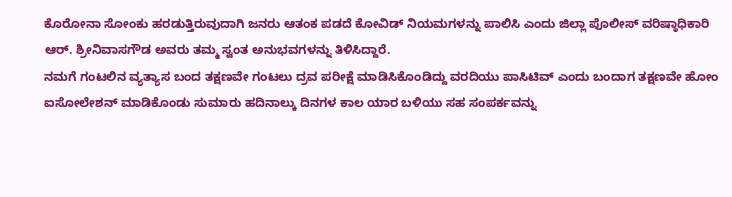ಕೊರೋನಾ ಸೋಂಕು ಹರಡುತ್ತಿರುವುದಾಗಿ ಜನರು ಆತಂಕ ಪಡದೆ ಕೋವಿಡ್ ನಿಯಮಗಳನ್ನು ಪಾಲಿಸಿ ಎಂದು ಜಿಲ್ಲಾ ಪೊಲೀಸ್ ವರಿಷ್ಠಾಧಿಕಾರಿ ಆರ್. ಶ್ರೀನಿವಾಸಗೌಡ ಅವರು ತಮ್ಮ ಸ್ವಂತ ಅನುಭವಗಳನ್ನು ತಿಳಿಸಿದ್ದಾರೆ.
ನಮಗೆ ಗಂಟಲಿನ ವ್ಯತ್ಯಾಸ ಬಂದ ತಕ್ಷಣವೇ ಗಂಟಲು ದ್ರವ ಪರೀಕ್ಷೆ ಮಾಡಿಸಿಕೊಂಡಿದ್ದು ವರದಿಯು ಪಾಸಿಟಿವ್ ಎಂದು ಬಂದಾಗ ತಕ್ಷಣವೇ ಹೋಂ ಐಸೋಲೇಶನ್ ಮಾಡಿಕೊಂಡು ಸುಮಾರು ಹದಿನಾಲ್ಕು ದಿನಗಳ ಕಾಲ ಯಾರ ಬಳಿಯು ಸಹ ಸಂಪರ್ಕವನ್ನು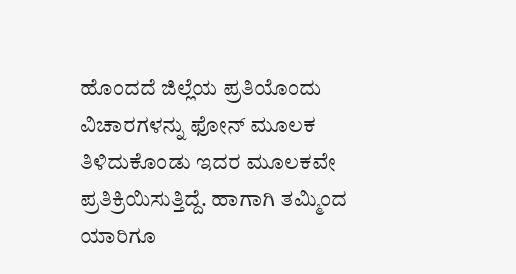ಹೊಂದದೆ ಜಿಲ್ಲೆಯ ಪ್ರತಿಯೊಂದು ವಿಚಾರಗಳನ್ನು ಫೋನ್ ಮೂಲಕ ತಿಳಿದುಕೊಂಡು ಇದರ ಮೂಲಕವೇ ಪ್ರತಿಕ್ರಿಯಿಸುತ್ತಿದ್ದೆ. ಹಾಗಾಗಿ ತಮ್ಮಿಂದ ಯಾರಿಗೂ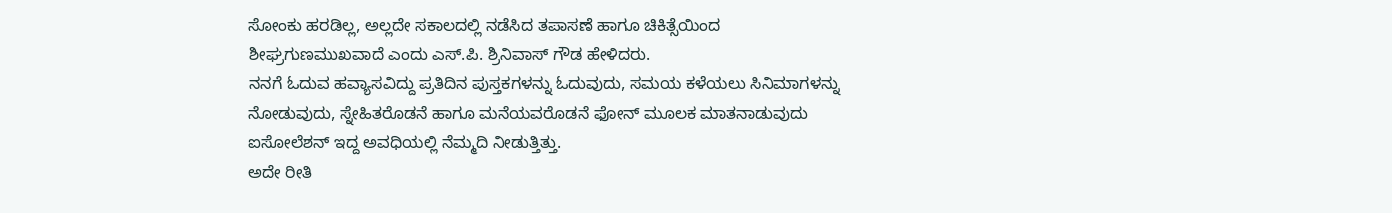ಸೋಂಕು ಹರಡಿಲ್ಲ, ಅಲ್ಲದೇ ಸಕಾಲದಲ್ಲಿ ನಡೆಸಿದ ತಪಾಸಣೆ ಹಾಗೂ ಚಿಕಿತ್ಸೆಯಿಂದ ಶೀಘ್ರಗುಣಮುಖವಾದೆ ಎಂದು ಎಸ್.ಪಿ. ಶ್ರಿನಿವಾಸ್ ಗೌಡ ಹೇಳಿದರು.
ನನಗೆ ಓದುವ ಹವ್ಯಾಸವಿದ್ದು ಪ್ರತಿದಿನ ಪುಸ್ತಕಗಳನ್ನು ಓದುವುದು, ಸಮಯ ಕಳೆಯಲು ಸಿನಿಮಾಗಳನ್ನು ನೋಡುವುದು, ಸ್ನೇಹಿತರೊಡನೆ ಹಾಗೂ ಮನೆಯವರೊಡನೆ ಫೋನ್ ಮೂಲಕ ಮಾತನಾಡುವುದು ಐಸೋಲೆಶನ್ ಇದ್ದ ಅವಧಿಯಲ್ಲಿ ನೆಮ್ಮದಿ ನೀಡುತ್ತಿತ್ತು.
ಅದೇ ರೀತಿ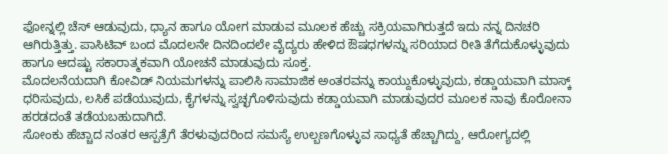ಫೋನ್ನಲ್ಲಿ ಚೆಸ್ ಆಡುವುದು, ಧ್ಯಾನ ಹಾಗೂ ಯೋಗ ಮಾಡುವ ಮೂಲಕ ಹೆಚ್ಚು ಸಕ್ರಿಯವಾಗಿರುತ್ತದೆ ಇದು ನನ್ನ ದಿನಚರಿ ಆಗಿರುತ್ತಿತ್ತು. ಪಾಸಿಟಿವ್ ಬಂದ ಮೊದಲನೇ ದಿನದಿಂದಲೇ ವೈದ್ಯರು ಹೇಳಿದ ಔಷಧಗಳನ್ನು ಸರಿಯಾದ ರೀತಿ ತೆಗೆದುಕೊಳ್ಳುವುದು ಹಾಗೂ ಆದಷ್ಟು ಸಕಾರಾತ್ಮಕವಾಗಿ ಯೋಚನೆ ಮಾಡುವುದು ಸೂಕ್ತ.
ಮೊದಲನೆಯದಾಗಿ ಕೋವಿಡ್ ನಿಯಮಗಳನ್ನು ಪಾಲಿಸಿ ಸಾಮಾಜಿಕ ಅಂತರವನ್ನು ಕಾಯ್ದುಕೊಳ್ಳುವುದು, ಕಡ್ಡಾಯವಾಗಿ ಮಾಸ್ಕ್ ಧರಿಸುವುದು, ಲಸಿಕೆ ಪಡೆಯುವುದು, ಕೈಗಳನ್ನು ಸ್ವಚ್ಛಗೊಳಿಸುವುದು ಕಡ್ಡಾಯವಾಗಿ ಮಾಡುವುದರ ಮೂಲಕ ನಾವು ಕೊರೋನಾ ಹರಡದಂತೆ ತಡೆಯಬಹುದಾಗಿದೆ.
ಸೋಂಕು ಹೆಚ್ಚಾದ ನಂತರ ಆಸ್ಪತ್ರೆಗೆ ತೆರಳುವುದರಿಂದ ಸಮಸ್ಯೆ ಉಲ್ಬಣಗೊಳ್ಳುವ ಸಾಧ್ಯತೆ ಹೆಚ್ಚಾಗಿದ್ದು, ಆರೋಗ್ಯದಲ್ಲಿ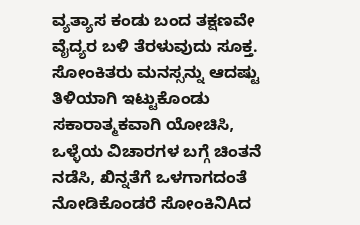ವ್ಯತ್ಯಾಸ ಕಂಡು ಬಂದ ತಕ್ಷಣವೇ ವೈದ್ಯರ ಬಳಿ ತೆರಳುವುದು ಸೂಕ್ತ. ಸೋಂಕಿತರು ಮನಸ್ಸನ್ನು ಆದಷ್ಟು ತಿಳಿಯಾಗಿ ಇಟ್ಟುಕೊಂಡು ಸಕಾರಾತ್ಮಕವಾಗಿ ಯೋಚಿಸಿ, ಒಳ್ಳೆಯ ವಿಚಾರಗಳ ಬಗ್ಗೆ ಚಿಂತನೆ ನಡೆಸಿ, ಖಿನ್ನತೆಗೆ ಒಳಗಾಗದಂತೆ ನೋಡಿಕೊಂಡರೆ ಸೋಂಕಿನಿAದ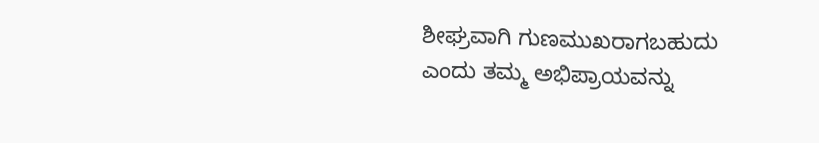ಶೀಘ್ರವಾಗಿ ಗುಣಮುಖರಾಗಬಹುದು ಎಂದು ತಮ್ಮ ಅಭಿಪ್ರಾಯವನ್ನು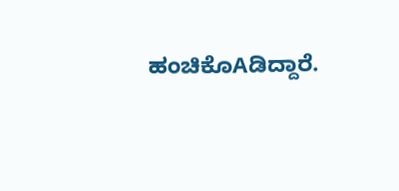ಹಂಚಿಕೊAಡಿದ್ದಾರೆ.